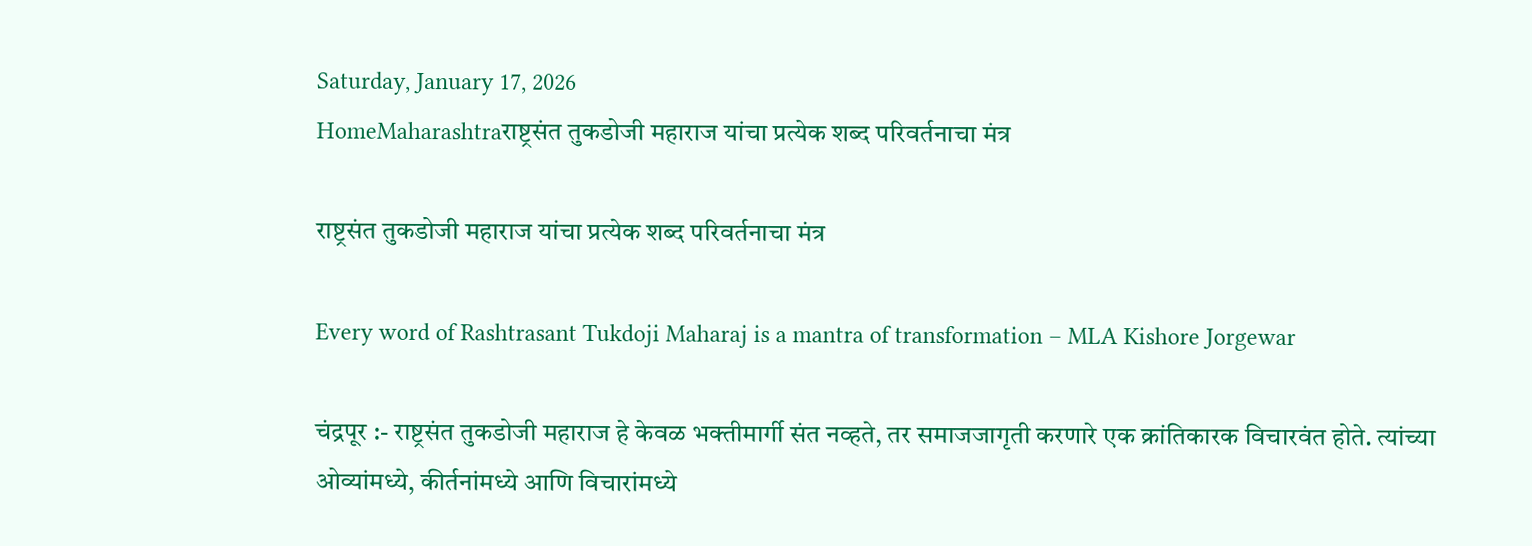Saturday, January 17, 2026
HomeMaharashtraराष्ट्रसंत तुकडोजी महाराज यांचा प्रत्येक शब्द परिवर्तनाचा मंत्र

राष्ट्रसंत तुकडोजी महाराज यांचा प्रत्येक शब्द परिवर्तनाचा मंत्र

Every word of Rashtrasant Tukdoji Maharaj is a mantra of transformation – MLA Kishore Jorgewar

चंद्रपूर :- राष्ट्रसंत तुकडोजी महाराज हे केवळ भक्तीमार्गी संत नव्हते, तर समाजजागृती करणारे एक क्रांतिकारक विचारवंत होते. त्यांच्या ओव्यांमध्ये, कीर्तनांमध्ये आणि विचारांमध्ये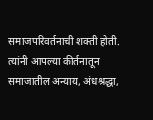समाजपरिवर्तनाची शक्ती होती. त्यांनी आपल्या कीर्तनातून समाजातील अन्याय, अंधश्रद्धा,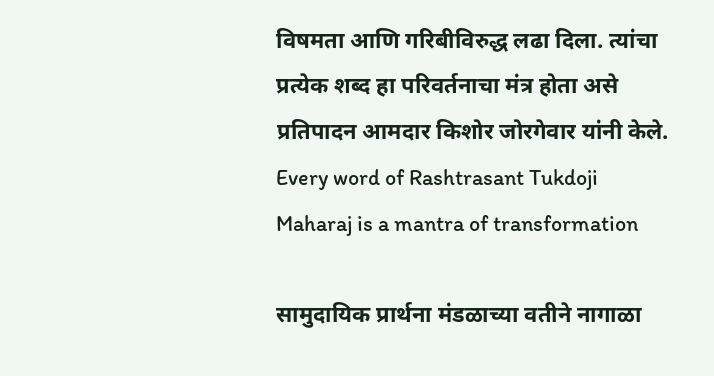विषमता आणि गरिबीविरुद्ध लढा दिला. त्यांचा प्रत्येक शब्द हा परिवर्तनाचा मंत्र होता असे प्रतिपादन आमदार किशोर जोरगेवार यांनी केले. Every word of Rashtrasant Tukdoji Maharaj is a mantra of transformation

सामुदायिक प्रार्थना मंडळाच्या वतीने नागाळा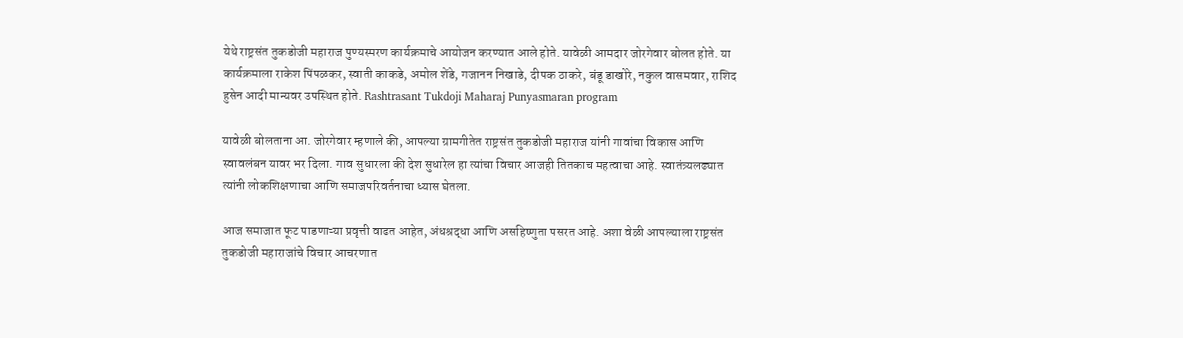येथे राष्ट्रसंत तुकडोजी महाराज पुण्यस्मरण कार्यक्रमाचे आयोजन करण्यात आले होते. यावेळी आमदार जोरगेवार बोलत होते. या कार्यक्रमाला राकेश पिंपळकर, स्वाती काकडे, अमोल शेंडे, गजानन निखाडे, दीपक ठाकरे, बंडू डाखोरे, नकुल वासमवार, राशिद हुसेन आदी मान्यवर उपस्थित होते. Rashtrasant Tukdoji Maharaj Punyasmaran program

यावेळी बोलताना आ. जोरगेवार म्हणाले की, आपल्या ग्रामगीतेत राष्ट्रसंत तुकडोजी महाराज यांनी गावांचा विकास आणि स्वावलंबन यावर भर दिला. गाव सुधारला की देश सुधारेल हा त्यांचा विचार आजही तितकाच महत्वाचा आहे. स्वातंत्र्यलढ्यात त्यांनी लोकशिक्षणाचा आणि समाजपरिवर्तनाचा ध्यास घेतला.

आज समाजात फूट पाडणाऱ्या प्रवृत्ती वाढत आहेत, अंधश्रद्धा आणि असहिष्णुता पसरत आहे. अशा वेळी आपल्याला राष्ट्रसंत तुकडोजी महाराजांचे विचार आचरणात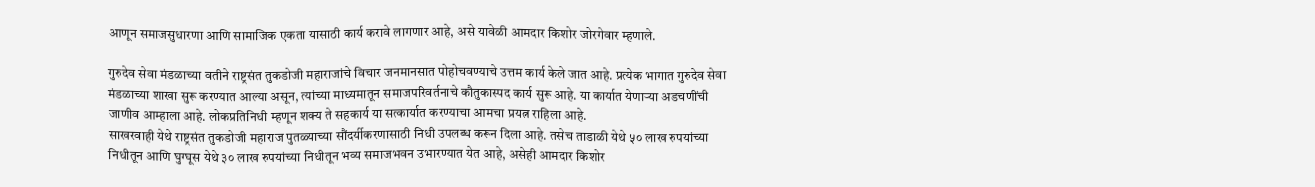आणून समाजसुधारणा आणि सामाजिक एकता यासाठी कार्य करावे लागणार आहे, असे यावेळी आमदार किशोर जोरगेवार म्हणाले.

गुरुदेव सेवा मंडळाच्या वतीने राष्ट्रसंत तुकडोजी महाराजांचे विचार जनमानसात पोहोचवण्याचे उत्तम कार्य केले जात आहे. प्रत्येक भागात गुरुदेव सेवा मंडळाच्या शाखा सुरू करण्यात आल्या असून, त्यांच्या माध्यमातून समाजपरिवर्तनाचे कौतुकास्पद कार्य सुरू आहे. या कार्यात येणाऱ्या अडचणींची जाणीव आम्हाला आहे. लोकप्रतिनिधी म्हणून शक्य ते सहकार्य या सत्कार्यात करण्याचा आमचा प्रयत्न राहिला आहे.
साखरवाही येथे राष्ट्रसंत तुकडोजी महाराज पुतळ्याच्या सौंदर्यीकरणासाठी निधी उपलब्ध करून दिला आहे. तसेच ताडाळी येथे ५० लाख रुपयांच्या निधीतून आणि घुग्घूस येथे ३० लाख रुपयांच्या निधीतून भव्य समाजभवन उभारण्यात येत आहे, असेही आमदार किशोर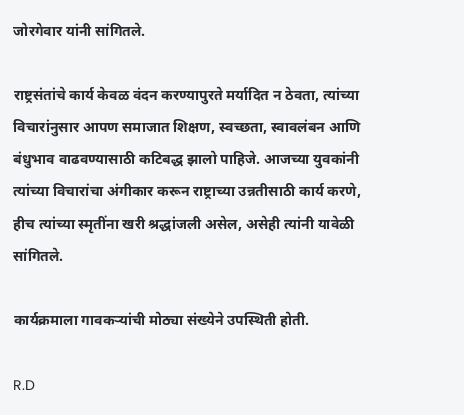जोरगेवार यांनी सांगितले.

राष्ट्रसंतांचे कार्य केवळ वंदन करण्यापुरते मर्यादित न ठेवता, त्यांच्या विचारांनुसार आपण समाजात शिक्षण, स्वच्छता, स्वावलंबन आणि बंधुभाव वाढवण्यासाठी कटिबद्ध झालो पाहिजे. आजच्या युवकांनी त्यांच्या विचारांचा अंगीकार करून राष्ट्राच्या उन्नतीसाठी कार्य करणे, हीच त्यांच्या स्मृतींना खरी श्रद्धांजली असेल, असेही त्यांनी यावेळी सांगितले.

कार्यक्रमाला गावकऱ्यांची मोठ्या संख्येने उपस्थिती होती.

R.D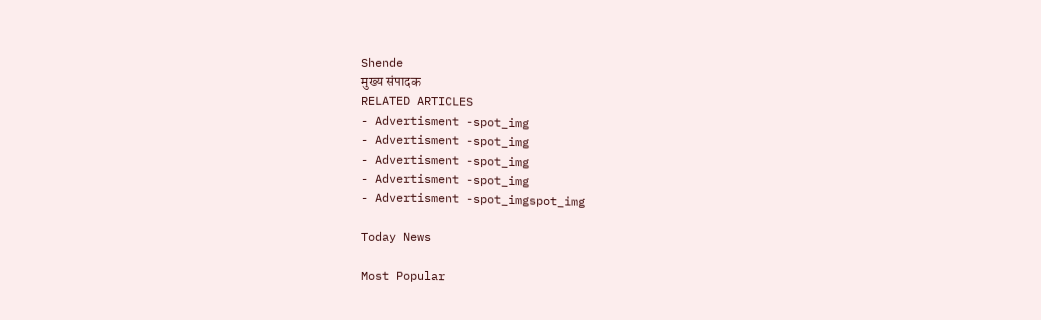Shende
मुख्य संपादक
RELATED ARTICLES
- Advertisment -spot_img
- Advertisment -spot_img
- Advertisment -spot_img
- Advertisment -spot_img
- Advertisment -spot_imgspot_img

Today News

Most Popular